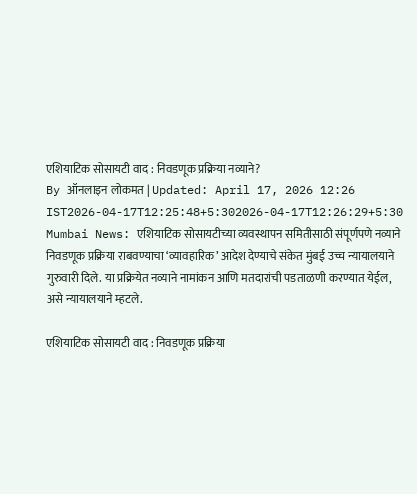एशियाटिक सोसायटी वाद : निवडणूक प्रक्रिया नव्याने?
By ऑनलाइन लोकमत | Updated: April 17, 2026 12:26 IST2026-04-17T12:25:48+5:302026-04-17T12:26:29+5:30
Mumbai News: एशियाटिक सोसायटीच्या व्यवस्थापन समितीसाठी संपूर्णपणे नव्याने निवडणूक प्रक्रिया राबवण्याचा ‘व्यावहारिक’ आदेश देण्याचे संकेत मुंबई उच्च न्यायालयाने गुरुवारी दिले. या प्रक्रियेत नव्याने नामांकन आणि मतदारांची पडताळणी करण्यात येईल, असे न्यायालयाने म्हटले.

एशियाटिक सोसायटी वाद : निवडणूक प्रक्रिया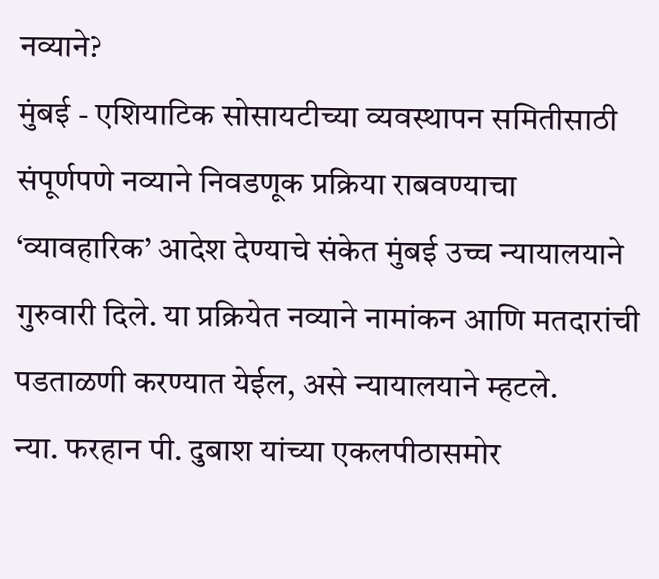नव्याने?
मुंबई - एशियाटिक सोसायटीच्या व्यवस्थापन समितीसाठी संपूर्णपणे नव्याने निवडणूक प्रक्रिया राबवण्याचा ‘व्यावहारिक’ आदेश देण्याचे संकेत मुंबई उच्च न्यायालयाने गुरुवारी दिले. या प्रक्रियेत नव्याने नामांकन आणि मतदारांची पडताळणी करण्यात येईल, असे न्यायालयाने म्हटले.
न्या. फरहान पी. दुबाश यांच्या एकलपीठासमोर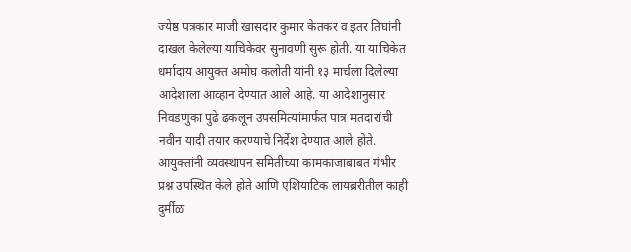ज्येष्ठ पत्रकार माजी खासदार कुमार केतकर व इतर तिघांनी दाखल केलेल्या याचिकेवर सुनावणी सुरू होती. या याचिकेत धर्मादाय आयुक्त अमोघ कलोती यांनी १३ मार्चला दिलेल्या आदेशाला आव्हान देण्यात आले आहे. या आदेशानुसार निवडणुका पुढे ढकलून उपसमित्यांमार्फत पात्र मतदारांची नवीन यादी तयार करण्याचे निर्देश देण्यात आले होते.
आयुक्तांनी व्यवस्थापन समितीच्या कामकाजाबाबत गंभीर प्रश्न उपस्थित केले होते आणि एशियाटिक लायब्ररीतील काही दुर्मीळ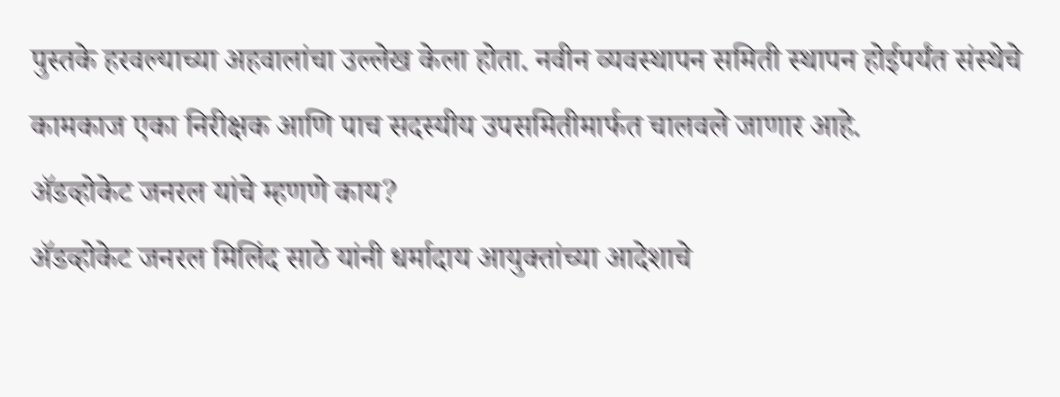पुस्तके हरवल्याच्या अहवालांचा उल्लेख केला होता. नवीन व्यवस्थापन समिती स्थापन होईपर्यंत संस्थेचे कामकाज एका निरीक्षक आणि पाच सदस्यीय उपसमितीमार्फत चालवले जाणार आहे.
ॲडव्होकेट जनरल यांचे म्हणणे काय?
ॲडव्होकेट जनरल मिलिंद साठे यांनी धर्मादाय आयुक्तांच्या आदेशाचे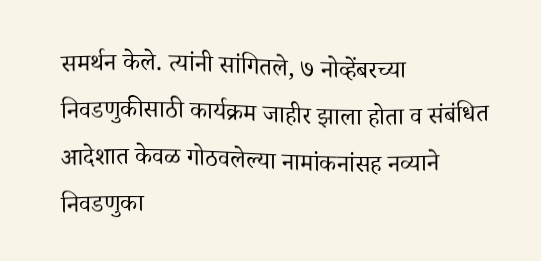समर्थन केले. त्यांनी सांगितले, ७ नोव्हेंबरच्या निवडणुकीसाठी कार्यक्रम जाहीर झाला होता व संबंधित आदेशात केवळ गोठवलेल्या नामांकनांसह नव्याने निवडणुका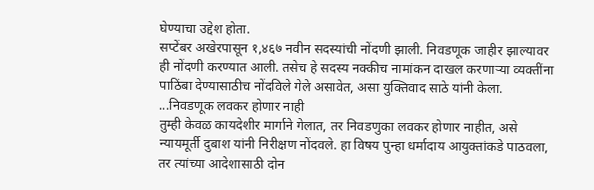घेण्याचा उद्देश होता.
सप्टेंबर अखेरपासून १,४६७ नवीन सदस्यांची नोंदणी झाली. निवडणूक जाहीर झाल्यावर ही नोंदणी करण्यात आली. तसेच हे सदस्य नक्कीच नामांकन दाखल करणाऱ्या व्यक्तींना पाठिंबा देण्यासाठीच नोंदविले गेले असावेत, असा युक्तिवाद साठे यांनी केला.
...निवडणूक लवकर होणार नाही
तुम्ही केवळ कायदेशीर मार्गाने गेलात, तर निवडणुका लवकर होणार नाहीत, असे न्यायमूर्ती दुबाश यांनी निरीक्षण नोंदवले. हा विषय पुन्हा धर्मादाय आयुक्तांकडे पाठवला, तर त्यांच्या आदेशासाठी दोन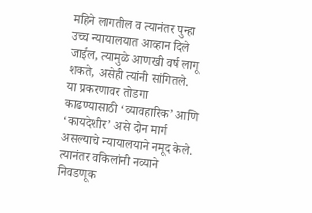महिने लागतील व त्यानंतर पुन्हा उच्च न्यायालयात आव्हान दिले जाईल, त्यामुळे आणखी वर्ष लागू शकते, असेही त्यांनी सांगितले.
या प्रकरणावर तोडगा काढण्यासाठी ‘व्यावहारिक’ आणि ‘कायदेशीर’ असे दोन मार्ग असल्याचे न्यायालयाने नमूद केले. त्यानंतर वकिलांनी नव्याने निवडणूक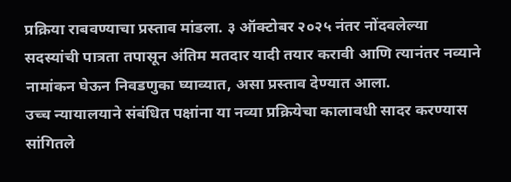प्रक्रिया राबवण्याचा प्रस्ताव मांडला. ३ ऑक्टोबर २०२५ नंतर नोंदवलेल्या सदस्यांची पात्रता तपासून अंतिम मतदार यादी तयार करावी आणि त्यानंतर नव्याने नामांकन घेऊन निवडणुका घ्याव्यात, असा प्रस्ताव देण्यात आला.
उच्च न्यायालयाने संबंधित पक्षांना या नव्या प्रक्रियेचा कालावधी सादर करण्यास सांगितले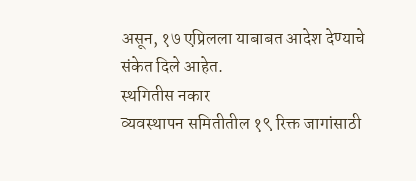असून, १७ एप्रिलला याबाबत आदेश देण्याचे संकेत दिले आहेत.
स्थगितीस नकार
व्यवस्थापन समितीतील १९ रिक्त जागांसाठी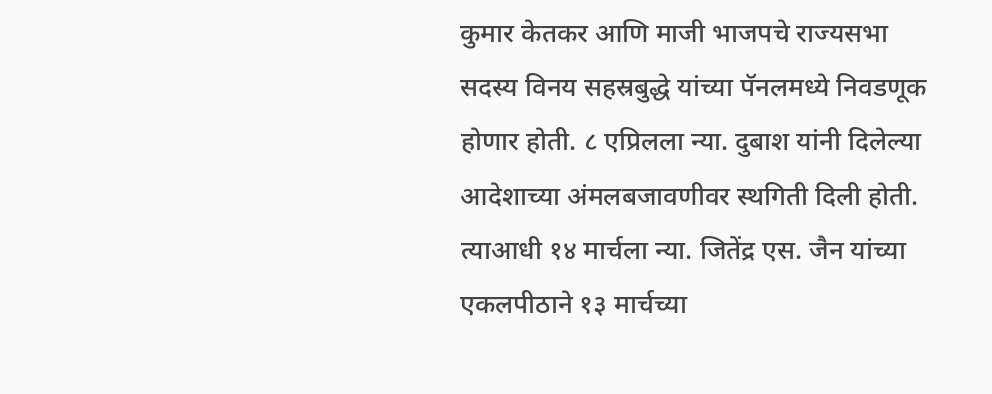कुमार केतकर आणि माजी भाजपचे राज्यसभा सदस्य विनय सहस्रबुद्धे यांच्या पॅनलमध्ये निवडणूक होणार होती. ८ एप्रिलला न्या. दुबाश यांनी दिलेल्या आदेशाच्या अंमलबजावणीवर स्थगिती दिली होती. त्याआधी १४ मार्चला न्या. जितेंद्र एस. जैन यांच्या एकलपीठाने १३ मार्चच्या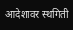आदेशावर स्थगिती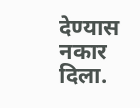देण्यास नकार दिला.